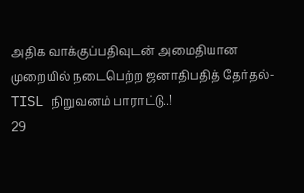அதிக வாக்குப்பதிவுடன் அமைதியான முறையில் நடைபெற்ற ஜனாதிபதித் தேர்தல்- TISL நிறுவனம் பாராட்டு..!
29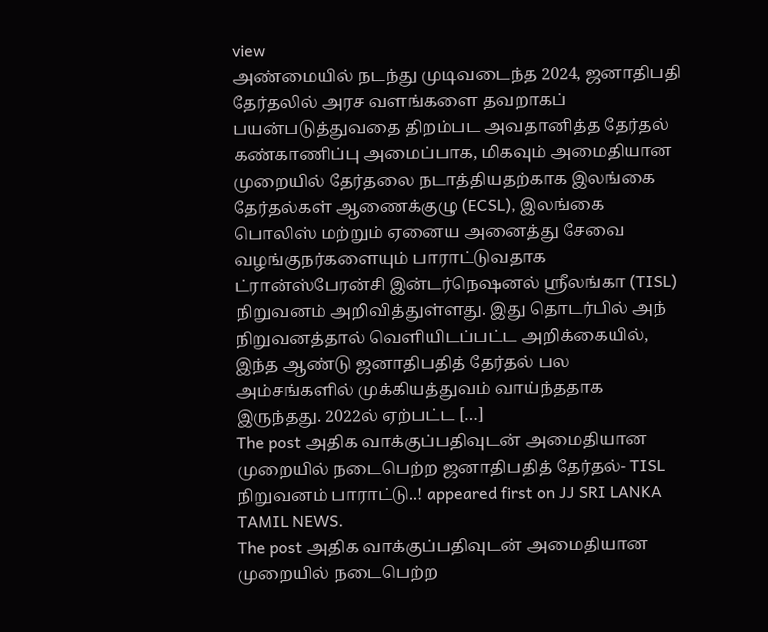view
அண்மையில் நடந்து முடிவடைந்த 2024, ஜனாதிபதி தேர்தலில் அரச வளங்களை தவறாகப் பயன்படுத்துவதை திறம்பட அவதானித்த தேர்தல் கண்காணிப்பு அமைப்பாக, மிகவும் அமைதியான முறையில் தேர்தலை நடாத்தியதற்காக இலங்கை தேர்தல்கள் ஆணைக்குழு (ECSL), இலங்கை பொலிஸ் மற்றும் ஏனைய அனைத்து சேவை வழங்குநர்களையும் பாராட்டுவதாக ட்ரான்ஸ்பேரன்சி இன்டர்நெஷனல் ஸ்ரீலங்கா (TISL) நிறுவனம் அறிவித்துள்ளது. இது தொடர்பில் அந் நிறுவனத்தால் வெளியிடப்பட்ட அறிக்கையில், இந்த ஆண்டு ஜனாதிபதித் தேர்தல் பல அம்சங்களில் முக்கியத்துவம் வாய்ந்ததாக இருந்தது. 2022ல் ஏற்பட்ட […]
The post அதிக வாக்குப்பதிவுடன் அமைதியான முறையில் நடைபெற்ற ஜனாதிபதித் தேர்தல்- TISL நிறுவனம் பாராட்டு..! appeared first on JJ SRI LANKA TAMIL NEWS.
The post அதிக வாக்குப்பதிவுடன் அமைதியான முறையில் நடைபெற்ற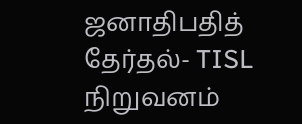ஜனாதிபதித் தேர்தல்- TISL நிறுவனம்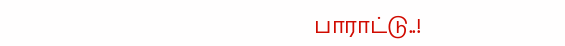பாராட்டு..!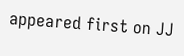appeared first on JJ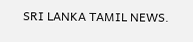SRI LANKA TAMIL NEWS.